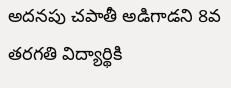అదనపు చపాతీ అడిగాడని 8వ తరగతి విద్యార్థికి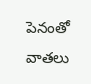పెనంతో వాతలు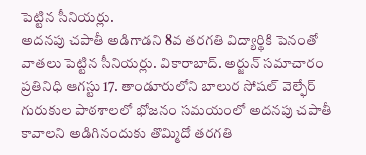పెట్టిన సీనియర్లు.
అదనపు చపాతీ అడిగాడని 8వ తరగతి విద్యార్థికి పెనంతో వాతలు పెట్టిన సీనియర్లు. వికారాబాద్. అర్జున్ సమాచారం ప్రతినిధి ఆగస్టు 17. తాండూరులోని బాలుర సోషల్ వెల్ఫేర్ గురుకుల పాఠశాలలో భోజనం సమయంలో అదనపు చపాతీ కావాలని అడిగినందుకు తొమ్మిదో తరగతి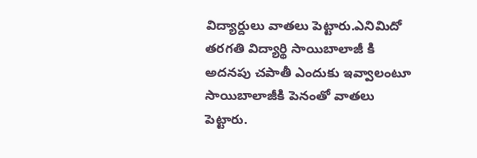విద్యార్దులు వాతలు పెట్టారు.ఎనిమిదో తరగతి విద్యార్థి సాయిబాలాజీ కి అదనపు చపాతీ ఎందుకు ఇవ్వాలంటూ సాయిబాలాజీకి పెనంతో వాతలు పెట్టారు.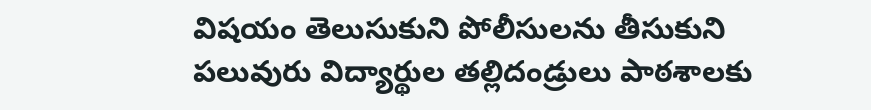విషయం తెలుసుకుని పోలీసులను తీసుకుని పలువురు విద్యార్థుల తల్లిదండ్రులు పాఠశాలకు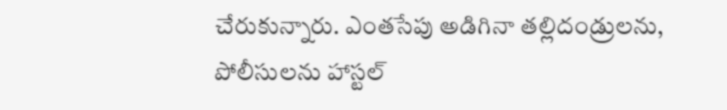చేరుకున్నారు. ఎంతసేపు అడిగినా తల్లిదండ్రులను, పోలీసులను హాస్టల్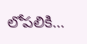లోపలికి...